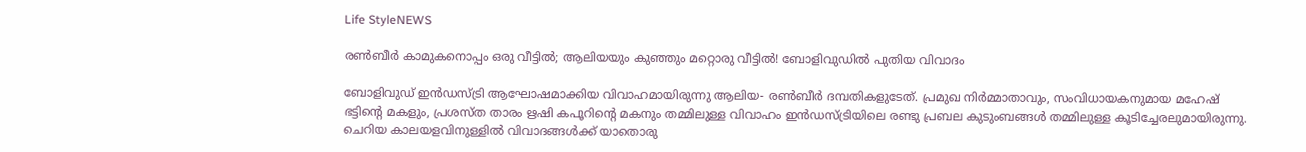Life StyleNEWS

രണ്‍ബീര്‍ കാമുകനൊപ്പം ഒരു വീട്ടില്‍; ആലിയയും കുഞ്ഞും മറ്റൊരു വീട്ടില്‍! ബോളിവുഡില്‍ പുതിയ വിവാദം

ബോളിവുഡ് ഇന്‍ഡസ്ട്രി ആഘോഷമാക്കിയ വിവാഹമായിരുന്നു ആലിയ- രണ്‍ബീര്‍ ദമ്പതികളുടേത്. പ്രമുഖ നിര്‍മ്മാതാവും, സംവിധായകനുമായ മഹേഷ് ഭട്ടിന്റെ മകളും, പ്രശസ്ത താരം ഋഷി കപൂറിന്റെ മകനും തമ്മിലുള്ള വിവാഹം ഇന്‍ഡസ്ട്രിയിലെ രണ്ടു പ്രബല കുടുംബങ്ങള്‍ തമ്മിലുള്ള കൂടിച്ചേരലുമായിരുന്നു. ചെറിയ കാലയളവിനുള്ളില്‍ വിവാദങ്ങള്‍ക്ക് യാതൊരു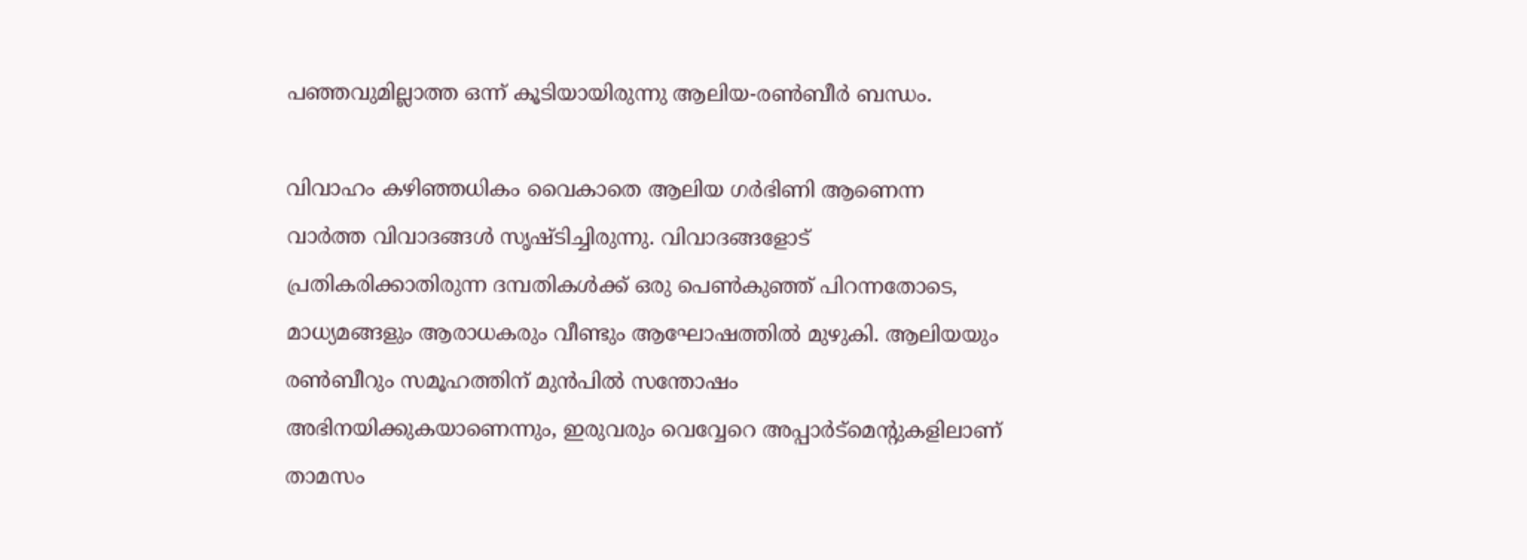പഞ്ഞവുമില്ലാത്ത ഒന്ന് കൂടിയായിരുന്നു ആലിയ-രണ്‍ബീര്‍ ബന്ധം.

വിവാഹം കഴിഞ്ഞധികം വൈകാതെ ആലിയ ഗര്‍ഭിണി ആണെന്ന വാര്‍ത്ത വിവാദങ്ങള്‍ സൃഷ്ടിച്ചിരുന്നു. വിവാദങ്ങളോട് പ്രതികരിക്കാതിരുന്ന ദമ്പതികള്‍ക്ക് ഒരു പെണ്‍കുഞ്ഞ് പിറന്നതോടെ, മാധ്യമങ്ങളും ആരാധകരും വീണ്ടും ആഘോഷത്തില്‍ മുഴുകി. ആലിയയും രണ്‍ബീറും സമൂഹത്തിന് മുന്‍പില്‍ സന്തോഷം അഭിനയിക്കുകയാണെന്നും, ഇരുവരും വെവ്വേറെ അപ്പാര്‍ട്‌മെന്റുകളിലാണ് താമസം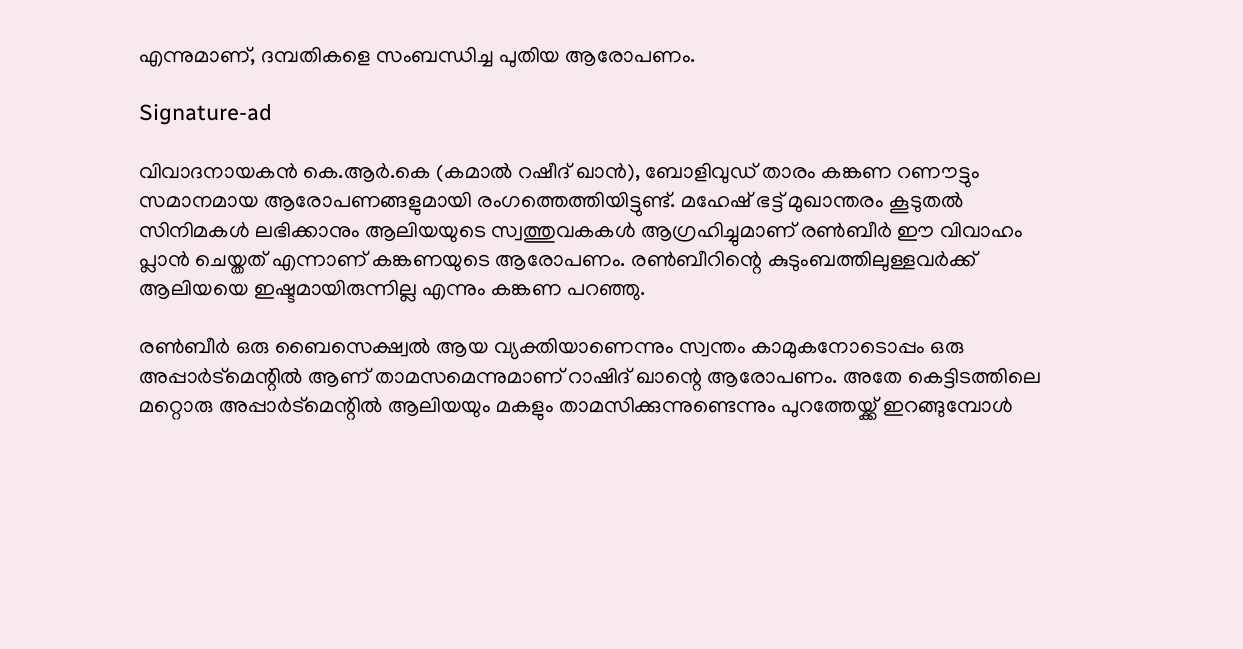എന്നുമാണ്, ദമ്പതികളെ സംബന്ധിച്ച പുതിയ ആരോപണം.

Signature-ad

വിവാദനായകന്‍ കെ.ആര്‍.കെ (കമാല്‍ റഷീദ് ഖാന്‍), ബോളിവുഡ് താരം കങ്കണ റണൗട്ടും സമാനമായ ആരോപണങ്ങളുമായി രംഗത്തെത്തിയിട്ടുണ്ട്. മഹേഷ് ഭട്ട് മുഖാന്തരം കൂടുതല്‍ സിനിമകള്‍ ലഭിക്കാനും ആലിയയുടെ സ്വത്തുവകകള്‍ ആഗ്രഹിച്ചുമാണ് രണ്‍ബീര്‍ ഈ വിവാഹം പ്ലാന്‍ ചെയ്തത് എന്നാണ് കങ്കണയുടെ ആരോപണം. രണ്‍ബീറിന്റെ കുടുംബത്തിലുള്ളവര്‍ക്ക് ആലിയയെ ഇഷ്ടമായിരുന്നില്ല എന്നും കങ്കണ പറഞ്ഞു.

രണ്‍ബീര്‍ ഒരു ബൈസെക്ഷ്വല്‍ ആയ വ്യക്തിയാണെന്നും സ്വന്തം കാമുകനോടൊപ്പം ഒരു അപ്പാര്‍ട്‌മെന്റില്‍ ആണ് താമസമെന്നുമാണ് റാഷിദ് ഖാന്റെ ആരോപണം. അതേ കെട്ടിടത്തിലെ മറ്റൊരു അപ്പാര്‍ട്‌മെന്റില്‍ ആലിയയും മകളും താമസിക്കുന്നുണ്ടെന്നും പുറത്തേയ്ക്ക് ഇറങ്ങുമ്പോള്‍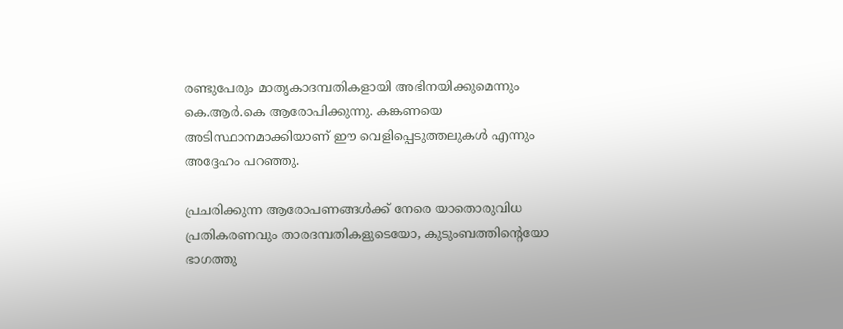രണ്ടുപേരും മാതൃകാദമ്പതികളായി അഭിനയിക്കുമെന്നും കെ.ആര്‍.കെ ആരോപിക്കുന്നു. കങ്കണയെ അടിസ്ഥാനമാക്കിയാണ് ഈ വെളിപ്പെടുത്തലുകള്‍ എന്നും അദ്ദേഹം പറഞ്ഞു.

പ്രചരിക്കുന്ന ആരോപണങ്ങള്‍ക്ക് നേരെ യാതൊരുവിധ പ്രതികരണവും താരദമ്പതികളുടെയോ, കുടുംബത്തിന്റെയോ ഭാഗത്തു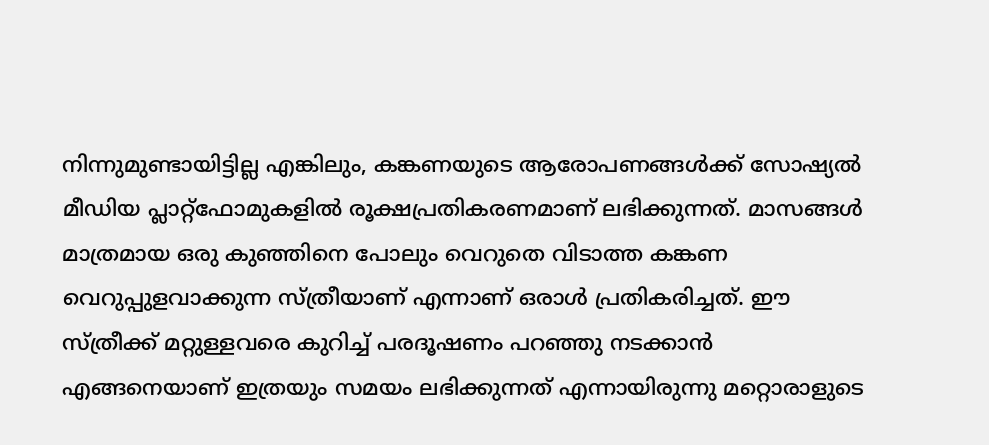നിന്നുമുണ്ടായിട്ടില്ല എങ്കിലും, കങ്കണയുടെ ആരോപണങ്ങള്‍ക്ക് സോഷ്യല്‍ മീഡിയ പ്ലാറ്റ്ഫോമുകളില്‍ രൂക്ഷപ്രതികരണമാണ് ലഭിക്കുന്നത്. മാസങ്ങള്‍ മാത്രമായ ഒരു കുഞ്ഞിനെ പോലും വെറുതെ വിടാത്ത കങ്കണ വെറുപ്പുളവാക്കുന്ന സ്ത്രീയാണ് എന്നാണ് ഒരാള്‍ പ്രതികരിച്ചത്. ഈ സ്ത്രീക്ക് മറ്റുള്ളവരെ കുറിച്ച് പരദൂഷണം പറഞ്ഞു നടക്കാന്‍ എങ്ങനെയാണ് ഇത്രയും സമയം ലഭിക്കുന്നത് എന്നായിരുന്നു മറ്റൊരാളുടെ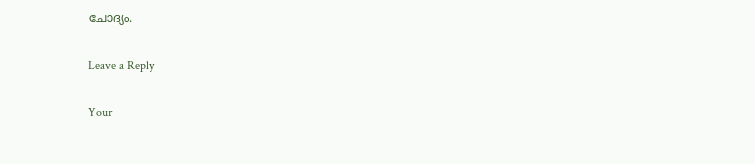ചോദ്യം.

Leave a Reply

Your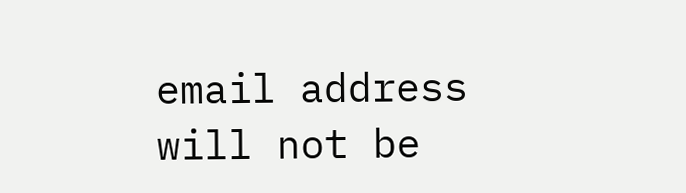email address will not be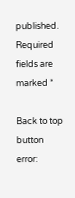published. Required fields are marked *

Back to top button
error: